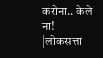करोना.. केले ना! |लोकसत्ता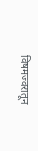विषमज्वरातून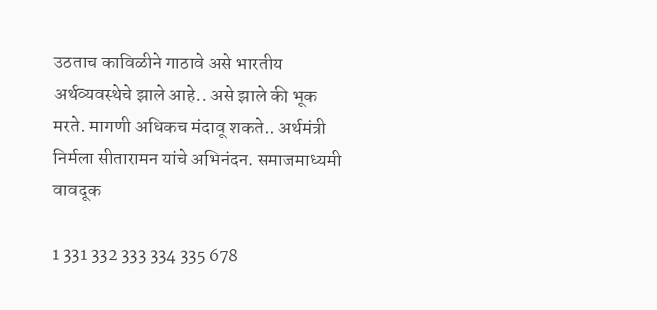उठताच काविळीने गाठावे असे भारतीय अर्थव्यवस्थेचे झाले आहे.. असे झाले की भूक मरते. मागणी अधिकच मंदावू शकते.. अर्थमंत्री निर्मला सीतारामन यांचे अभिनंदन. समाजमाध्यमी वावदूक

1 331 332 333 334 335 678